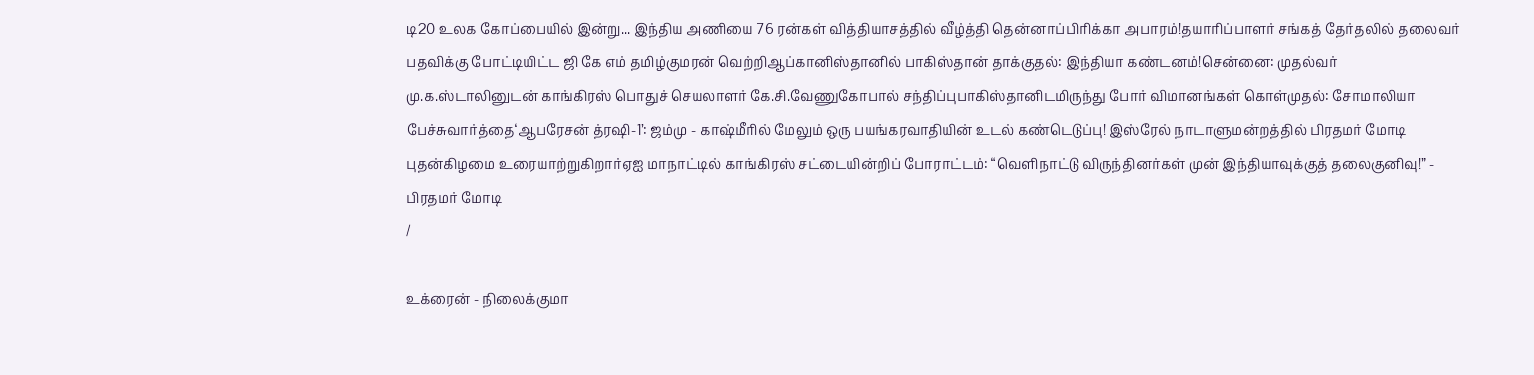டி20 உலக கோப்பையில் இன்று... இந்திய அணியை 76 ரன்கள் வித்தியாசத்தில் வீழ்த்தி தென்னாப்பிரிக்கா அபாரம்!தயாரிப்பாளர் சங்கத் தேர்தலில் தலைவர் பதவிக்கு போட்டியிட்ட ஜி கே எம் தமிழ்குமரன் வெற்றிஆப்கானிஸ்தானில் பாகிஸ்தான் தாக்குதல்: இந்தியா கண்டனம்!சென்னை: முதல்வர் மு.க.ஸ்டாலினுடன் காங்கிரஸ் பொதுச் செயலாளர் கே.சி.வேணுகோபால் சந்திப்புபாகிஸ்தானிடமிருந்து போர் விமானங்கள் கொள்முதல்: சோமாலியா பேச்சுவார்த்தை‘ஆபரேசன் த்ரஷி-1’: ஜம்மு - காஷ்மீரில் மேலும் ஒரு பயங்கரவாதியின் உடல் கண்டெடுப்பு! இஸ்ரேல் நாடாளுமன்றத்தில் பிரதமர் மோடி புதன்கிழமை உரையாற்றுகிறார்ஏஐ மாநாட்டில் காங்கிரஸ் சட்டையின்றிப் போராட்டம்: “வெளிநாட்டு விருந்தினர்கள் முன் இந்தியாவுக்குத் தலைகுனிவு!” - பிரதமர் மோடி
/

உக்ரைன் - நிலைக்குமா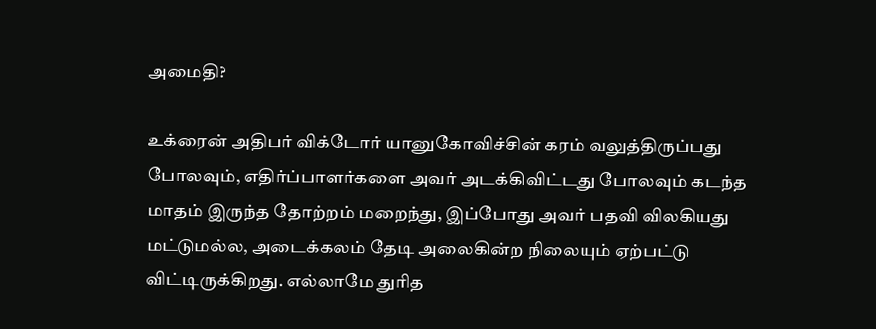அமைதி?

உக்ரைன் அதிபர் விக்டோர் யானுகோவிச்சின் கரம் வலுத்திருப்பது போலவும், எதிர்ப்பாளர்களை அவர் அடக்கிவிட்டது போலவும் கடந்த மாதம் இருந்த தோற்றம் மறைந்து, இப்போது அவர் பதவி விலகியது மட்டுமல்ல, அடைக்கலம் தேடி அலைகின்ற நிலையும் ஏற்பட்டு விட்டிருக்கிறது. எல்லாமே துரித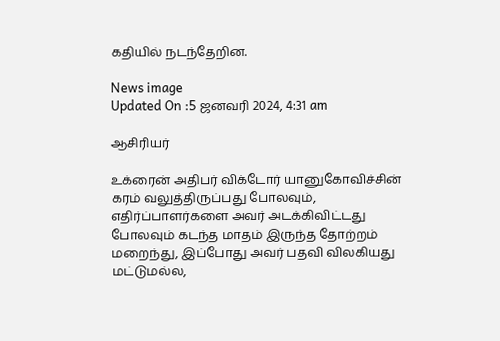கதியில் நடந்தேறின.

News image
Updated On :5 ஜனவரி 2024, 4:31 am

ஆசிரியர்

உக்ரைன் அதிபர் விக்டோர் யானுகோவிச்சின் கரம் வலுத்திருப்பது போலவும், எதிர்ப்பாளர்களை அவர் அடக்கிவிட்டது போலவும் கடந்த மாதம் இருந்த தோற்றம் மறைந்து, இப்போது அவர் பதவி விலகியது மட்டுமல்ல,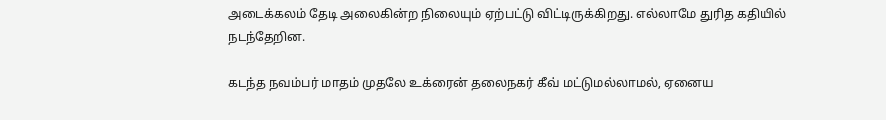அடைக்கலம் தேடி அலைகின்ற நிலையும் ஏற்பட்டு விட்டிருக்கிறது. எல்லாமே துரித கதியில் நடந்தேறின.

கடந்த நவம்பர் மாதம் முதலே உக்ரைன் தலைநகர் கீவ் மட்டுமல்லாமல், ஏனைய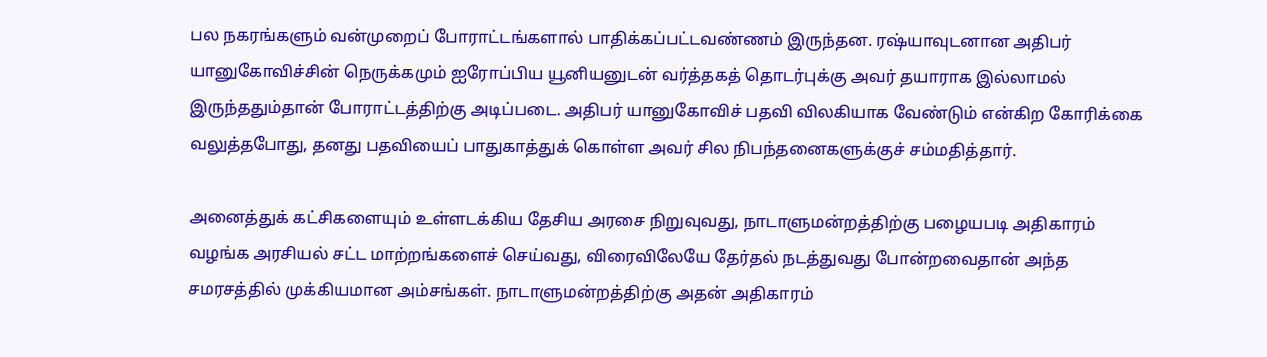பல நகரங்களும் வன்முறைப் போராட்டங்களால் பாதிக்கப்பட்டவண்ணம் இருந்தன. ரஷ்யாவுடனான அதிபர் யானுகோவிச்சின் நெருக்கமும் ஐரோப்பிய யூனியனுடன் வர்த்தகத் தொடர்புக்கு அவர் தயாராக இல்லாமல் இருந்ததும்தான் போராட்டத்திற்கு அடிப்படை. அதிபர் யானுகோவிச் பதவி விலகியாக வேண்டும் என்கிற கோரிக்கை வலுத்தபோது, தனது பதவியைப் பாதுகாத்துக் கொள்ள அவர் சில நிபந்தனைகளுக்குச் சம்மதித்தார்.

அனைத்துக் கட்சிகளையும் உள்ளடக்கிய தேசிய அரசை நிறுவுவது, நாடாளுமன்றத்திற்கு பழையபடி அதிகாரம் வழங்க அரசியல் சட்ட மாற்றங்களைச் செய்வது, விரைவிலேயே தேர்தல் நடத்துவது போன்றவைதான் அந்த சமரசத்தில் முக்கியமான அம்சங்கள். நாடாளுமன்றத்திற்கு அதன் அதிகாரம்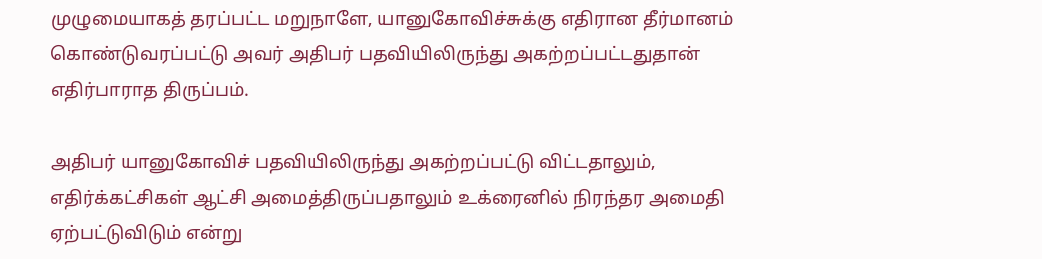முழுமையாகத் தரப்பட்ட மறுநாளே, யானுகோவிச்சுக்கு எதிரான தீர்மானம் கொண்டுவரப்பட்டு அவர் அதிபர் பதவியிலிருந்து அகற்றப்பட்டதுதான் எதிர்பாராத திருப்பம்.

அதிபர் யானுகோவிச் பதவியிலிருந்து அகற்றப்பட்டு விட்டதாலும், எதிர்க்கட்சிகள் ஆட்சி அமைத்திருப்பதாலும் உக்ரைனில் நிரந்தர அமைதி ஏற்பட்டுவிடும் என்று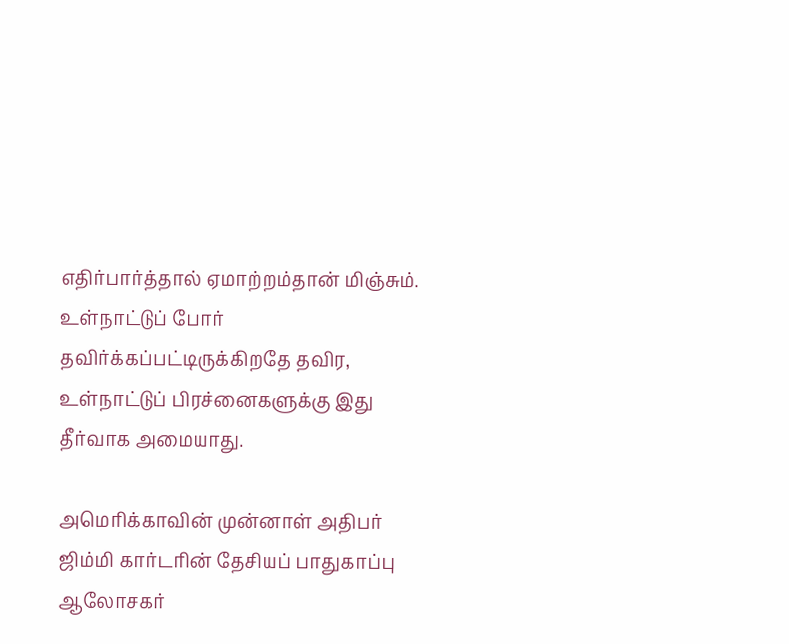எதிர்பார்த்தால் ஏமாற்றம்தான் மிஞ்சும். உள்நாட்டுப் போர் தவிர்க்கப்பட்டிருக்கிறதே தவிர, உள்நாட்டுப் பிரச்னைகளுக்கு இது தீர்வாக அமையாது.

அமெரிக்காவின் முன்னாள் அதிபர் ஜிம்மி கார்டரின் தேசியப் பாதுகாப்பு ஆலோசகர்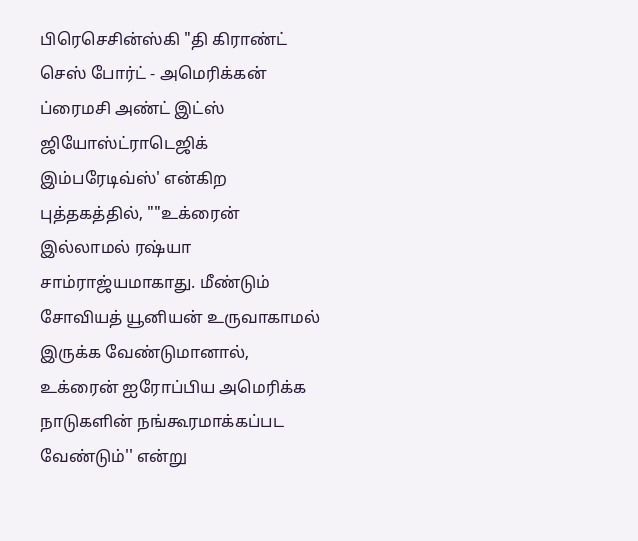பிரெசெசின்ஸ்கி "தி கிராண்ட் செஸ் போர்ட் - அமெரிக்கன் ப்ரைமசி அண்ட் இட்ஸ் ஜியோஸ்ட்ராடெஜிக் இம்பரேடிவ்ஸ்' என்கிற புத்தகத்தில், ""உக்ரைன் இல்லாமல் ரஷ்யா சாம்ராஜ்யமாகாது. மீண்டும் சோவியத் யூனியன் உருவாகாமல் இருக்க வேண்டுமானால், உக்ரைன் ஐரோப்பிய அமெரிக்க நாடுகளின் நங்கூரமாக்கப்பட வேண்டும்'' என்று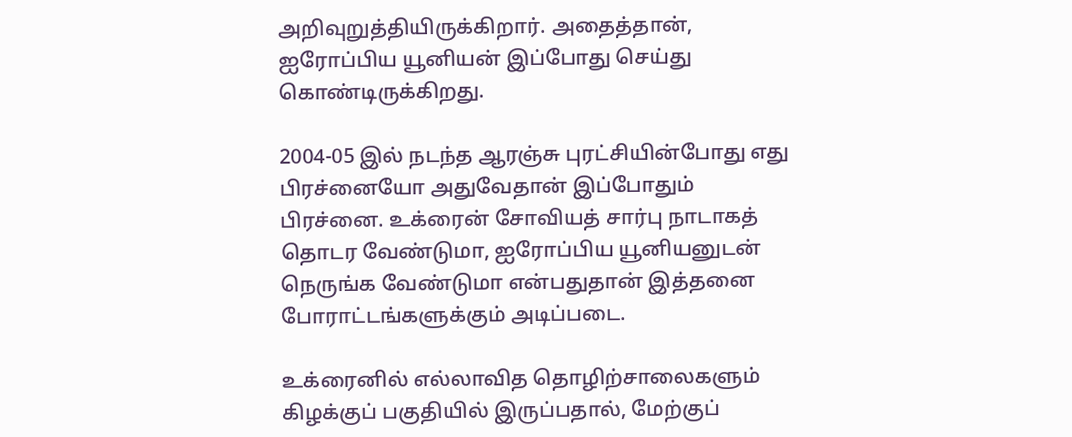அறிவுறுத்தியிருக்கிறார். அதைத்தான், ஐரோப்பிய யூனியன் இப்போது செய்து கொண்டிருக்கிறது.

2004-05 இல் நடந்த ஆரஞ்சு புரட்சியின்போது எது பிரச்னையோ அதுவேதான் இப்போதும் பிரச்னை. உக்ரைன் சோவியத் சார்பு நாடாகத் தொடர வேண்டுமா, ஐரோப்பிய யூனியனுடன் நெருங்க வேண்டுமா என்பதுதான் இத்தனை போராட்டங்களுக்கும் அடிப்படை.

உக்ரைனில் எல்லாவித தொழிற்சாலைகளும் கிழக்குப் பகுதியில் இருப்பதால், மேற்குப்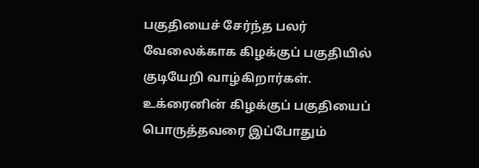பகுதியைச் சேர்ந்த பலர் வேலைக்காக கிழக்குப் பகுதியில் குடியேறி வாழ்கிறார்கள். உக்ரைனின் கிழக்குப் பகுதியைப் பொருத்தவரை இப்போதும்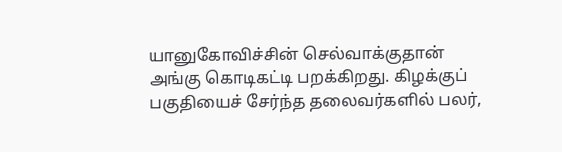யானுகோவிச்சின் செல்வாக்குதான் அங்கு கொடிகட்டி பறக்கிறது. கிழக்குப் பகுதியைச் சேர்ந்த தலைவர்களில் பலர்,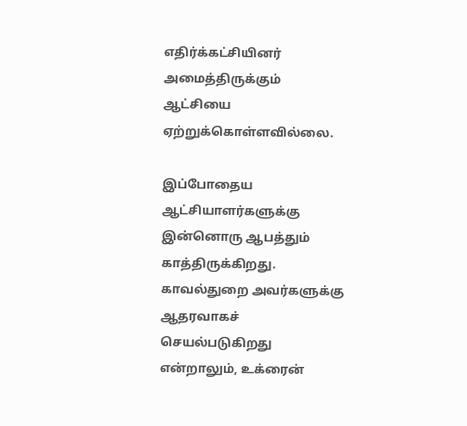எதிர்க்கட்சியினர் அமைத்திருக்கும் ஆட்சியை ஏற்றுக்கொள்ளவில்லை.

இப்போதைய ஆட்சியாளர்களுக்கு இன்னொரு ஆபத்தும் காத்திருக்கிறது. காவல்துறை அவர்களுக்கு ஆதரவாகச் செயல்படுகிறது என்றாலும், உக்ரைன்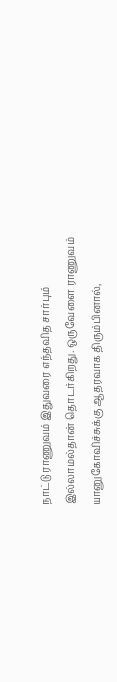நாட்டு ராணுவம் இதுவரை எந்தவித சார்பும் இல்லாமல்தான் தொடர்கிறது. ஒருவேளை ராணுவம் யானுகோவிச்சுக்கு ஆதரவாக திரும்பினால்,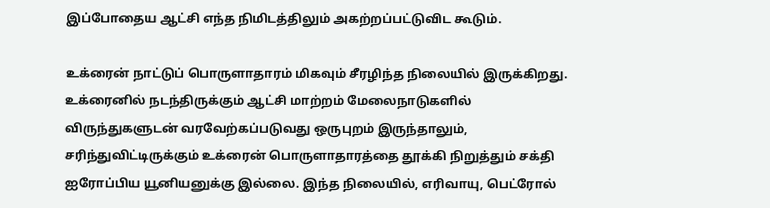இப்போதைய ஆட்சி எந்த நிமிடத்திலும் அகற்றப்பட்டுவிட கூடும்.

உக்ரைன் நாட்டுப் பொருளாதாரம் மிகவும் சீரழிந்த நிலையில் இருக்கிறது. உக்ரைனில் நடந்திருக்கும் ஆட்சி மாற்றம் மேலைநாடுகளில் விருந்துகளுடன் வரவேற்கப்படுவது ஒருபுறம் இருந்தாலும், சரிந்துவிட்டிருக்கும் உக்ரைன் பொருளாதாரத்தை தூக்கி நிறுத்தும் சக்தி ஐரோப்பிய யூனியனுக்கு இல்லை. இந்த நிலையில், எரிவாயு, பெட்ரோல்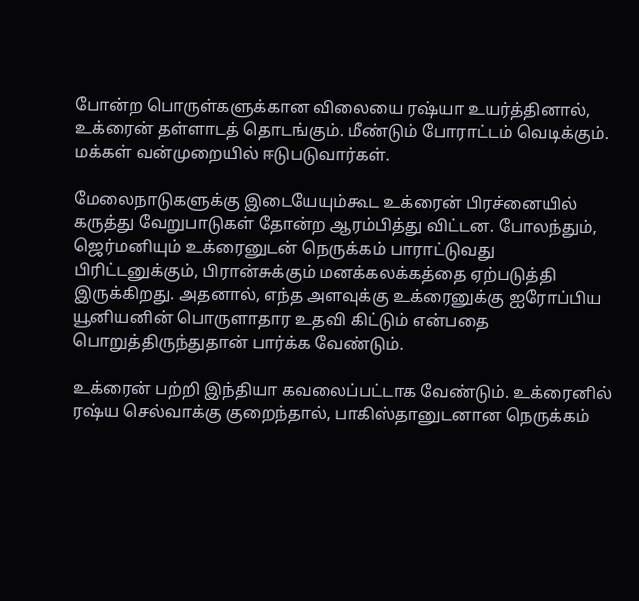போன்ற பொருள்களுக்கான விலையை ரஷ்யா உயர்த்தினால், உக்ரைன் தள்ளாடத் தொடங்கும். மீண்டும் போராட்டம் வெடிக்கும். மக்கள் வன்முறையில் ஈடுபடுவார்கள்.

மேலைநாடுகளுக்கு இடையேயும்கூட உக்ரைன் பிரச்னையில் கருத்து வேறுபாடுகள் தோன்ற ஆரம்பித்து விட்டன. போலந்தும், ஜெர்மனியும் உக்ரைனுடன் நெருக்கம் பாராட்டுவது பிரிட்டனுக்கும், பிரான்சுக்கும் மனக்கலக்கத்தை ஏற்படுத்தி இருக்கிறது. அதனால், எந்த அளவுக்கு உக்ரைனுக்கு ஐரோப்பிய யூனியனின் பொருளாதார உதவி கிட்டும் என்பதை பொறுத்திருந்துதான் பார்க்க வேண்டும்.

உக்ரைன் பற்றி இந்தியா கவலைப்பட்டாக வேண்டும். உக்ரைனில் ரஷ்ய செல்வாக்கு குறைந்தால், பாகிஸ்தானுடனான நெருக்கம்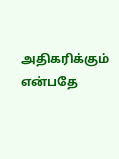அதிகரிக்கும் என்பதே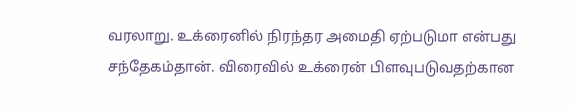வரலாறு. உக்ரைனில் நிரந்தர அமைதி ஏற்படுமா என்பது சந்தேகம்தான். விரைவில் உக்ரைன் பிளவுபடுவதற்கான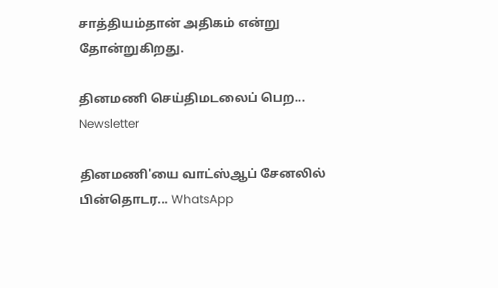சாத்தியம்தான் அதிகம் என்று தோன்றுகிறது.

தினமணி செய்திமடலைப் பெற... Newsletter

தினமணி'யை வாட்ஸ்ஆப் சேனலில் பின்தொடர... WhatsApp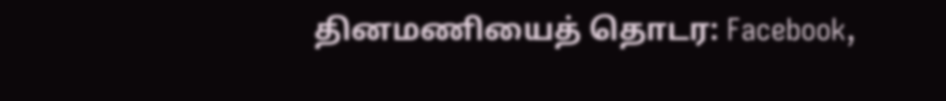தினமணியைத் தொடர: Facebook,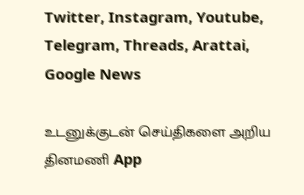Twitter, Instagram, Youtube, Telegram, Threads, Arattai, Google News

உடனுக்குடன் செய்திகளை அறிய தினமணி App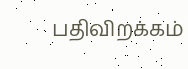பதிவிறக்கம்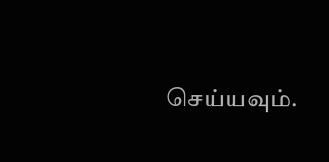செய்யவும்.